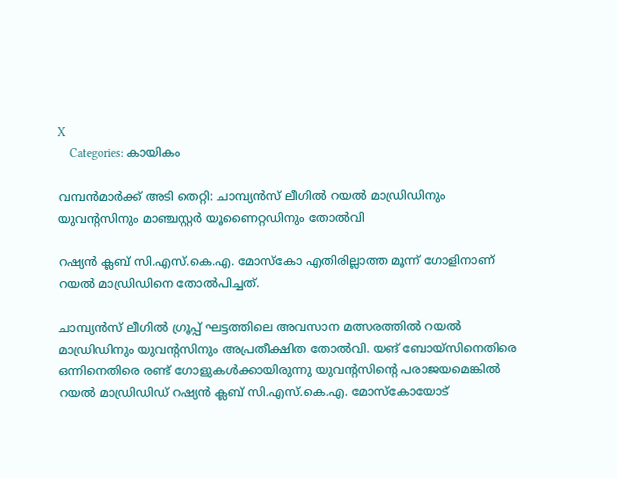X
    Categories: കായികം

വമ്പൻമാർക്ക് അടി തെറ്റി: ചാമ്പ്യൻസ് ലീഗിൽ റയല്‍ മാഡ്രിഡിനും യുവന്റസിനും മാഞ്ചസ്റ്റര്‍ യൂണൈറ്റഡിനും തോൽവി

റഷ്യന്‍ ക്ലബ് സി.എസ്.കെ.എ. മോസ്‌കോ എതിരില്ലാത്ത മൂന്ന് ഗോളിനാണ് റയല്‍ മാഡ്രിഡിനെ തോല്‍പിച്ചത്.

ചാമ്പ്യന്‍സ് ലീഗില്‍ ഗ്രൂപ്പ് ഘട്ടത്തിലെ അവസാന മത്സരത്തില്‍ റയല്‍ മാഡ്രിഡിനും യുവന്റസിനും അപ്രതീക്ഷിത തോല്‍വി. യങ് ബോയ്സിനെതിരെ ഒന്നിനെതിരെ രണ്ട് ഗോളുകള്‍ക്കായിരുന്നു യുവന്റസിന്റെ പരാജയമെങ്കില്‍ റയല്‍ മാഡ്രിഡിഡ് റഷ്യന്‍ ക്ലബ് സി.എസ്.കെ.എ. മോസ്‌കോയോട്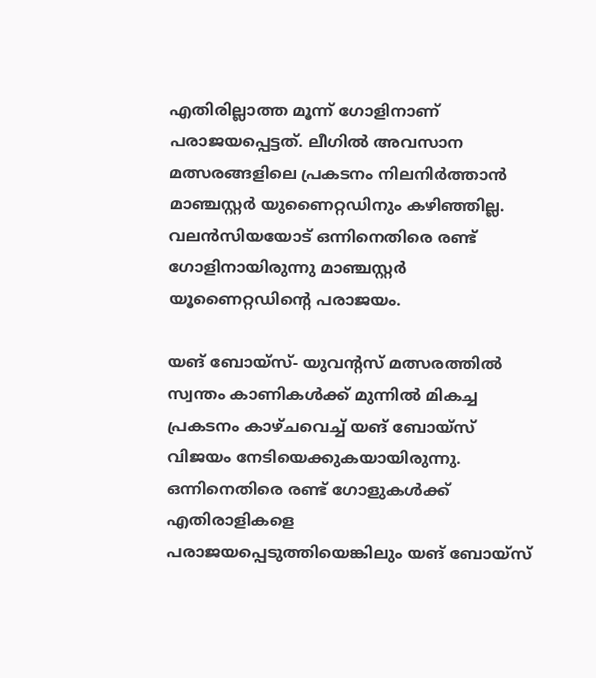എതിരില്ലാത്ത മൂന്ന് ഗോളിനാണ് പരാജയപ്പെട്ടത്. ലീഗില്‍ അവസാന മത്സരങ്ങളിലെ പ്രകടനം നിലനിര്‍ത്താന്‍ മാഞ്ചസ്റ്റര്‍ യുണൈറ്റഡിനും കഴിഞ്ഞില്ല. വലന്‍സിയയോട് ഒന്നിനെതിരെ രണ്ട് ഗോളിനായിരുന്നു മാഞ്ചസ്റ്റര്‍ യൂണൈറ്റഡിന്റെ പരാജയം.

യങ് ബോയ്സ്- യുവന്റസ് മത്സരത്തില്‍ സ്വന്തം കാണികള്‍ക്ക് മുന്നില്‍ മികച്ച പ്രകടനം കാഴ്ചവെച്ച് യങ് ബോയ്സ് വിജയം നേടിയെക്കുകയായിരുന്നു. ഒന്നിനെതിരെ രണ്ട് ഗോളുകള്‍ക്ക് എതിരാളികളെ പരാജയപ്പെടുത്തിയെങ്കിലും യങ് ബോയ്സ്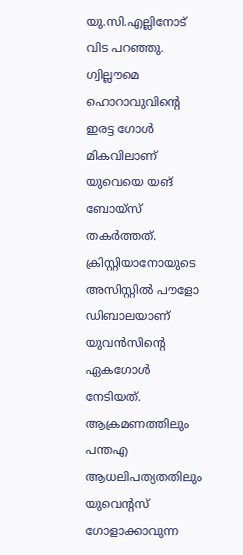യു.സി.എല്ലിനോട് വിട പറഞ്ഞു.
ഗ്വില്ലൗമെ ഹൊറാവുവിന്റെ ഇരട്ട ഗോള്‍ മികവിലാണ് യുവെയെ യങ് ബോയ്സ് തകര്‍ത്തത്. ക്രിസ്റ്റിയാനോയുടെ അസിസ്റ്റില്‍ പൗളോ ഡിബാലയാണ് യുവന്‍സിന്റെ ഏകഗോള്‍ നേടിയത്. ആക്രമണത്തിലും പന്തഎ ആധലിപത്യതതിലും യുവെന്റസ് ഗോളാക്കാവുന്ന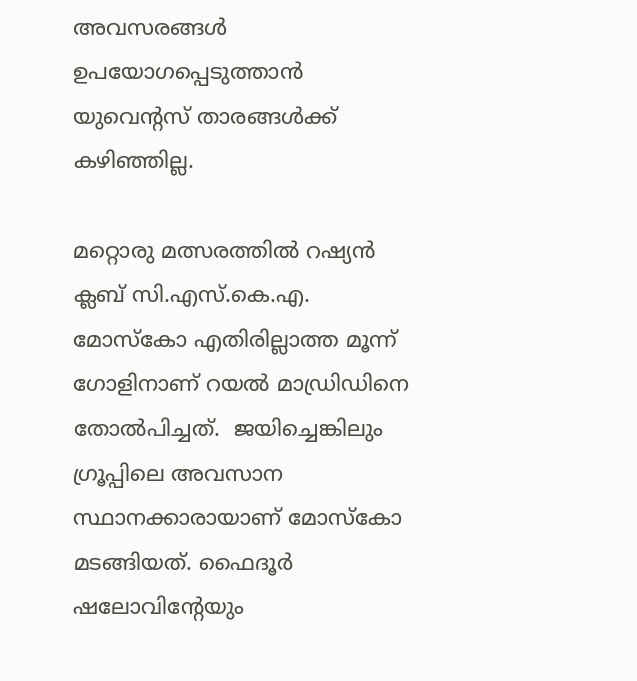അവസരങ്ങള്‍ ഉപയോഗപ്പെടുത്താന്‍ യുവെന്റസ് താരങ്ങള്‍ക്ക് കഴിഞ്ഞില്ല.

മറ്റൊരു മത്സരത്തില്‍ റഷ്യന്‍ ക്ലബ് സി.എസ്.കെ.എ. മോസ്‌കോ എതിരില്ലാത്ത മൂന്ന് ഗോളിനാണ് റയല്‍ മാഡ്രിഡിനെ തോല്‍പിച്ചത്.  ജയിച്ചെങ്കിലും ഗ്രൂപ്പിലെ അവസാന സ്ഥാനക്കാരായാണ് മോസ്‌കോ മടങ്ങിയത്. ഫൈദൂര്‍ ഷലോവിന്റേയും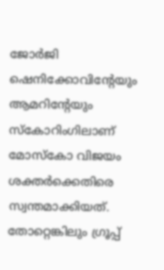ജോര്‍ജി ഷെനിക്കോവിന്റേയും ആമറിന്റേയും സ്‌കോറിംഗിലാണ് മോസ്‌കോ വിജയം ശക്തര്‍ക്കെതിരെ സ്വന്തമാക്കിയത്. തോറ്റെങ്കിലും ഗ്രൂപ്പ്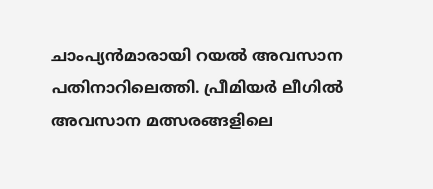ചാംപ്യന്‍മാരായി റയല്‍ അവസാന പതിനാറിലെത്തി. പ്രീമിയര്‍ ലീഗില്‍ അവസാന മത്സരങ്ങളിലെ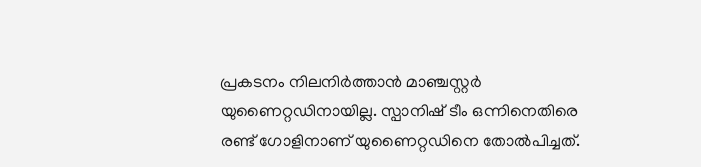പ്രകടനം നിലനിര്‍ത്താന്‍ മാഞ്ചസ്റ്റര്‍ യുണൈറ്റഡിനായില്ല. സ്പാനിഷ് ടീം ഒന്നിനെതിരെ രണ്ട് ഗോളിനാണ് യുണൈറ്റഡിനെ തോല്‍പിച്ചത്.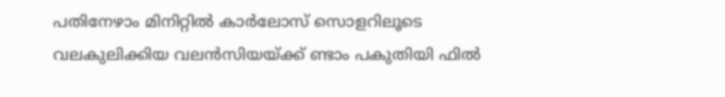പതിനേഴാം മിനിറ്റില്‍ കാര്‍ലോസ് സൊളറിലൂടെ വലകുലിക്കിയ വലന്‍സിയയ്ക്ക് ണ്ടാം പകുതിയി ഫില്‍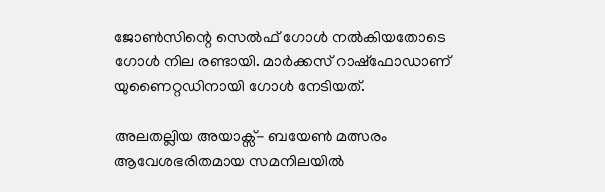ജോണ്‍സിന്റെ സെല്‍ഫ് ഗോള്‍ നല്‍കിയതോടെ ഗോള്‍ നില രണ്ടായി. മാര്‍ക്കസ് റാഷ്ഫോഡാണ് യുണൈറ്റഡിനായി ഗോള്‍ നേടിയത്.

അലതല്ലിയ അയാക്സ്- ബയേണ്‍ മത്സരം ആവേശഭരിതമായ സമനിലയില്‍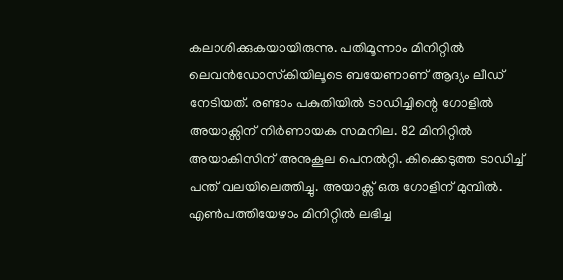കലാശിക്കുകയായിരുന്നു. പതിമൂന്നാം മിനിറ്റില്‍ ലെവന്‍ഡോസ്‌കിയിലൂടെ ബയേണാണ് ആദ്യം ലീഡ് നേടിയത്. രണ്ടാം പകുതിയില്‍ ടാഡിച്ചിന്റെ ഗോളില്‍ അയാക്സിന് നിര്‍ണായക സമനില. 82 മിനിറ്റില്‍ അയാകിസിന് അനുകൂല പെനല്‍റ്റി. കിക്കെടുത്ത ടാഡിച്ച് പന്ത് വലയിലെത്തിച്ചു. അയാക്സ് ഒരു ഗോളിന് മുമ്പില്‍. എണ്‍പത്തിയേഴാം മിനിറ്റില്‍ ലഭിച്ച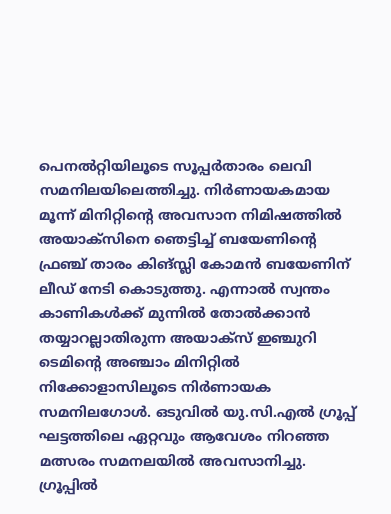പെനല്‍റ്റിയിലൂടെ സൂപ്പര്‍താരം ലെവി സമനിലയിലെത്തിച്ചു. നിര്‍ണായകമായ മൂന്ന് മിനിറ്റിന്റെ അവസാന നിമിഷത്തില്‍ അയാക്സിനെ ഞെട്ടിച്ച് ബയേണിന്റെ ഫ്രഞ്ച് താരം കിങ്സ്ലി കോമന്‍ ബയേണിന് ലീഡ് നേടി കൊടുത്തു. എന്നാല്‍ സ്വന്തം കാണികള്‍ക്ക് മുന്നില്‍ തോല്‍ക്കാന്‍ തയ്യാറല്ലാതിരുന്ന അയാക്സ് ഇഞ്ചുറി ടെമിന്റെ അഞ്ചാം മിനിറ്റില്‍ നിക്കോളാസിലൂടെ നിര്‍ണായക സമനിലഗോള്‍. ഒടുവില്‍ യു.സി.എല്‍ ഗ്രൂപ്പ് ഘട്ടത്തിലെ ഏറ്റവും ആവേശം നിറഞ്ഞ മത്സരം സമനലയില്‍ അവസാനിച്ചു. ഗ്രൂപ്പില്‍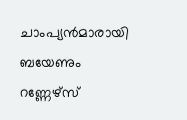ചാംപ്യന്‍മാരായി ബയേണും റണ്ണേഴ്സ്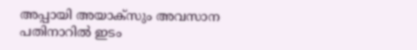അപ്പായി അയാക്സും അവസാന പതിനാറില്‍ ഇടം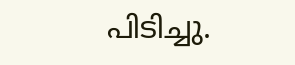പിടിച്ചു.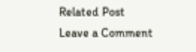Related Post
Leave a Comment